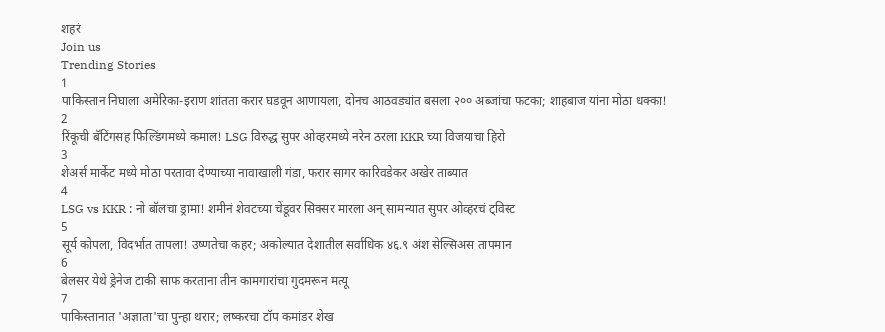शहरं
Join us
Trending Stories
1
पाकिस्तान निघाला अमेरिका-इराण शांतता करार घडवून आणायला, दोनच आठवड्यांत बसला २०० अब्जांचा फटका; शाहबाज यांना मोठा धक्का!
2
रिंकूची बॅटिंगसह फिल्डिंगमध्ये कमाल! LSG विरुद्ध सुपर ओव्हरमध्ये नरेन ठरला KKR च्या विजयाचा हिरो
3
शेअर्स मार्केट मध्ये मोठा परतावा देण्याच्या नावाखाली गंडा, फरार सागर कारिवडेकर अखेर ताब्यात
4
LSG vs KKR : नो बॉलचा ड्रामा! शमीनं शेवटच्या चेंडूवर सिक्सर मारला अन् सामन्यात सुपर ओव्हरचं ट्विस्ट
5
सूर्य कोपला, विदर्भात तापला! उष्णतेचा कहर; अकोल्यात देशातील सर्वाधिक ४६.९ अंश सेल्सिअस तापमान
6
बेलसर येथे ड्रेनेज टाकी साफ करताना तीन कामगारांचा गुदमरून मत्यू
7
पाकिस्तानात 'अज्ञाता'चा पुन्हा थरार; लष्करचा टॉप कमांडर शेख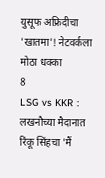युसूफ अफ्रिदीचा 'खातमा'! नेटवर्कला मोठा धक्का
8
LSG vs KKR : लखनौच्या मैदानात रिंकू सिंहचा 'मैं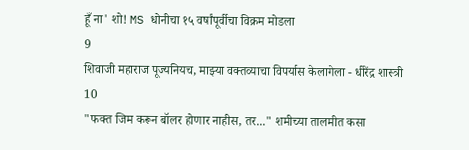हूँ ना' शो! MS धोनीचा १५ वर्षांपूर्वीचा विक्रम मोडला
9
शिवाजी महाराज पूज्यनियच, माझ्या वक्तव्याचा विपर्यास केलागेला - धीरेंद्र शास्त्री
10
"फक्त जिम करून बॉलर होणार नाहीस, तर..." शमीच्या तालमीत कसा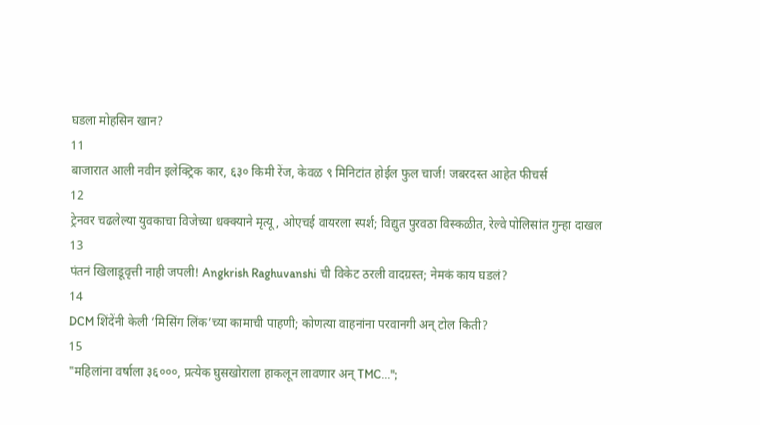घडला मोहसिन खान?
11
बाजारात आली नवीन इलेक्ट्रिक कार, ६३० किमी रेंज, केवळ ९ मिनिटांत होईल फुल चार्ज! जबरदस्त आहेत फीचर्स
12
ट्रेनवर चढलेल्या युवकाचा विजेच्या धक्क्याने मृत्यू, ओएचई वायरला स्पर्श; विद्युत पुरवठा विस्कळीत, रेल्वे पोलिसांत गुन्हा दाखल
13
पंतनं खिलाडूवृत्ती नाही जपली! Angkrish Raghuvanshi ची विकेट ठरली वादग्रस्त; नेमकं काय घडलं?
14
DCM शिंदेंनी केली ‘मिसिंग लिंक’च्या कामाची पाहणी; कोणत्या वाहनांना परवानगी अन् टोल किती?
15
"महिलांना वर्षाला ३६०००, प्रत्येक घुसखोराला हाकलून लावणार अन् TMC...";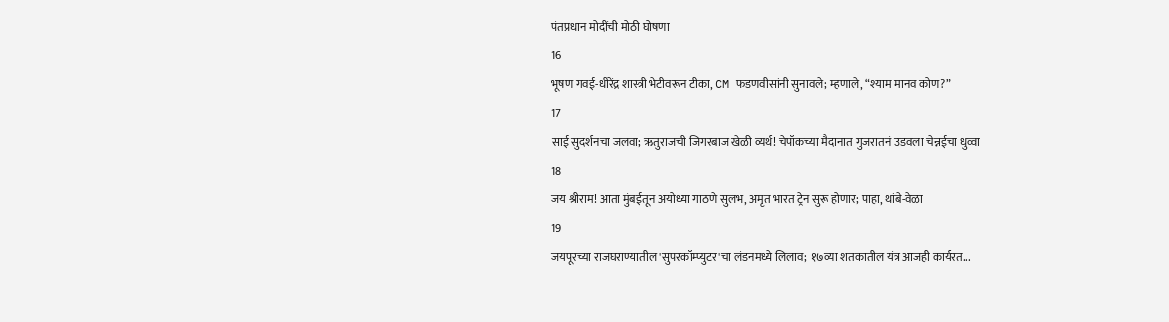पंतप्रधान मोदींची मोठी घोषणा
16
भूषण गवई-धीरेंद्र शास्त्री भेटीवरून टीका, CM फडणवीसांनी सुनावले; म्हणाले, “श्याम मानव कोण?”
17
साई सुदर्शनचा जलवा; ऋतुराजची जिगरबाज खेळी व्यर्थ! चेपॉकच्या मैदानात गुजरातनं उडवला चेन्नईचा धुव्वा
18
जय श्रीराम! आता मुंबईतून अयोध्या गाठणे सुलभ, अमृत भारत ट्रेन सुरू होणार; पाहा, थांबे-वेळा
19
जयपूरच्या राजघराण्यातील 'सुपरकॉम्प्युटर'चा लंडनमध्ये लिलाव; १७व्या शतकातील यंत्र आजही कार्यरत...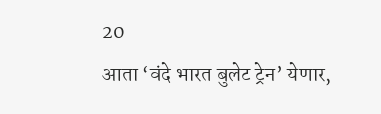20
आता ‘वंदे भारत बुलेट ट्रेन’ येणार,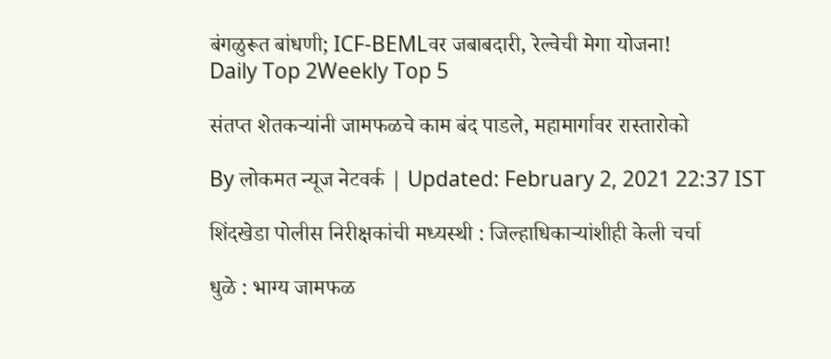बंगळुरूत बांधणी; ICF-BEMLवर जबाबदारी, रेल्वेची मेगा योजना!
Daily Top 2Weekly Top 5

संतप्त शेतकऱ्यांनी जामफळचे काम बंद पाडले, महामार्गावर रास्तारोको

By लोकमत न्यूज नेटवर्क | Updated: February 2, 2021 22:37 IST

शिंदखेडा पोलीस निरीक्षकांची मध्यस्थी : जिल्हाधिकाऱ्यांशीही केली चर्चा

धुळे : भाग्य जामफळ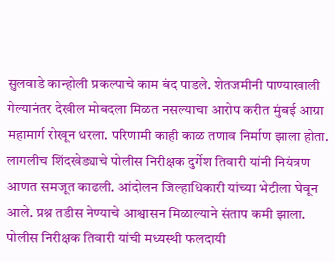सुलवाडे कान्होली प्रकल्पाचे काम बंद पाडले. शेतजमीनी पाण्याखाली गेल्यानंतर देखील मोबदला मिळत नसल्याचा आरोप करीत मुंबई आग्रा महामार्ग रोखून धरला. परिणामी काही काळ तणाव निर्माण झाला होता. लागलीच शिंदखेड्याचे पोलीस निरीक्षक दुर्गेश तिवारी यांनी नियंत्रण आणत समजूत काढली. आंदोलन जिल्हाधिकारी यांच्या भेटीला घेवून आले. प्रश्न तडीस नेण्याचे आश्वासन मिळाल्याने संताप कमी झाला. पोलीस निरीक्षक तिवारी यांची मध्यस्थी फलदायी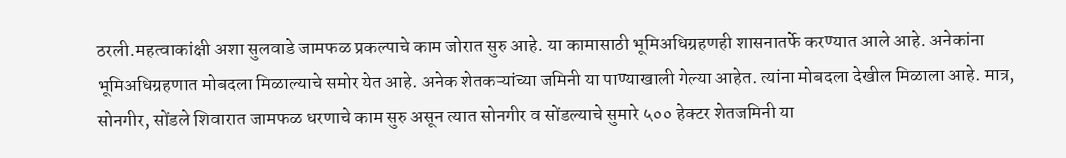ठरली.महत्वाकांक्षी अशा सुलवाडे जामफळ प्रकल्पाचे काम जोरात सुरु आहे. या कामासाठी भूमिअधिग्रहणही शासनातर्फे करण्यात आले आहे. अनेकांना भूमिअधिग्रहणात मोबदला मिळाल्याचे समोर येत आहे. अनेक शेतकऱ्यांच्या जमिनी या पाण्याखाली गेल्या आहेत. त्यांना मोबदला देखील मिळाला आहे. मात्र, सोनगीर, सोंडले शिवारात जामफळ धरणाचे काम सुरु असून त्यात सोनगीर व सोंडल्याचे सुमारे ५०० हेक्टर शेतजमिनी या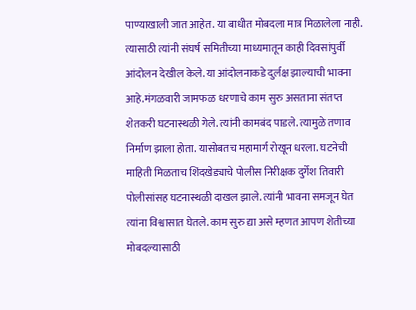पाण्याखाली जात आहेत. या बाधीत मोबदला मात्र मिळालेला नाही. त्यासाठी त्यांनी संघर्ष समितीच्या माध्यमातून काही दिवसांपुर्वी आंदोलन देखील केले. या आंदोलनाकडे दुर्लक्ष झाल्याची भावना आहे.मंगळवारी जामफळ धरणाचे काम सुरु असताना संतप्त शेतकरी घटनास्थळी गेले. त्यांनी कामबंद पाडले. त्यामुळे तणाव निर्माण झाला होता. यासोबतच महामार्ग रोखून धरला. घटनेची माहिती मिळताच शिंदखेड्याचे पोलीस निरीक्षक दुर्गेश तिवारी पोलीसांसह घटनास्थळी दाखल झाले. त्यांनी भावना समजून घेत त्यांना विश्वासात घेतले. काम सुरु द्या असे म्हणत आपण शेतीच्या मोबदल्यासाठी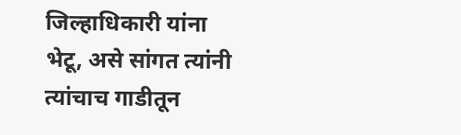जिल्हाधिकारी यांना भेटू, असे सांगत त्यांनी त्यांचाच गाडीतून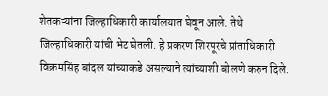शेतकऱ्यांना जिल्हाधिकारी कार्यालयात घेवून आले. तेथे जिल्हाधिकारी यांची भेट घेतली. हे प्रकरण शिरपूरचे प्रांताधिकारी विक्रमसिंह बांदल यांच्याकडे असल्याने त्यांच्याशी बोलणे करुन दिले.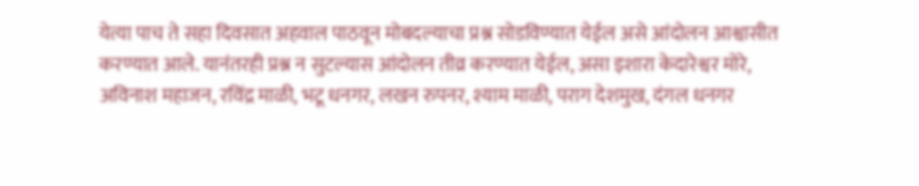येत्या पाच ते सहा दिवसात अहवाल पाठवून मोबदल्याचा प्रश्न सोडविण्यात येईल असे आंदोलन आश्वासीत करण्यात आले. यानंतरही प्रश्न न सुटल्यास आंदोलन तीव्र करण्यात येईल, असा इशारा केदारेश्वर मोरे, अविनाश महाजन, रविंद्र माळी, भटू धनगर, लखन रुपनर, श्याम माळी, पराग देशमुख, दंगल धनगर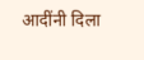आदींनी दिला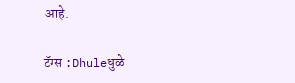आहे.

टॅग्स :Dhuleधुळे